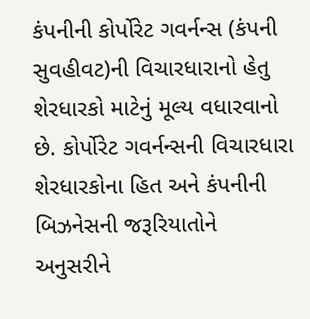કંપનીની કોર્પોરેટ ગવર્નન્સ (કંપની સુવહીવટ)ની વિચારધારાનો હેતુ શેરધારકો માટેનું મૂલ્ય વધારવાનો છે. કોર્પોરેટ ગવર્નન્સની વિચારધારા શેરધારકોના હિત અને કંપનીની બિઝનેસની જરૂરિયાતોને અનુસરીને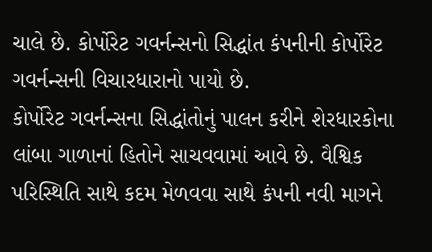ચાલે છે. કોર્પોરેટ ગવર્નન્સનો સિદ્ધાંત કંપનીની કોર્પોરેટ ગવર્નન્સની વિચારધારાનો પાયો છે.
કોર્પોરેટ ગવર્નન્સના સિદ્ધાંતોનું પાલન કરીને શેરધારકોના લાંબા ગાળાનાં હિતોને સાચવવામાં આવે છે. વૈશ્વિક પરિસ્થિતિ સાથે કદમ મેળવવા સાથે કંપની નવી માગને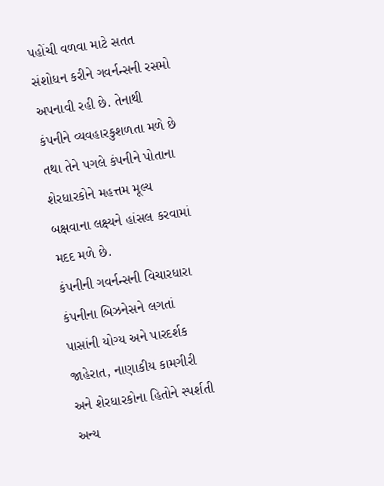પહોંચી વળવા માટે સતત સંશોધન કરીને ગવર્નન્સની રસમો અપનાવી રહી છે. તેનાથી કંપનીને વ્યવહારકુશળતા મળે છે તથા તેને પગલે કંપનીને પોતાના શેરધારકોને મહત્તમ મૂલ્ય બક્ષવાના લક્ષ્યને હાંસલ કરવામાં મદદ મળે છે.
કંપનીની ગવર્નન્સની વિચારધારા કંપનીના બિઝનેસને લગતાં પાસાંની યોગ્ય અને પારદર્શક જાહેરાત, નાણાકીય કામગીરી અને શેરધારકોના હિતોને સ્પર્શતી અન્ય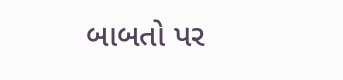બાબતો પર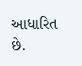આધારિત છે.